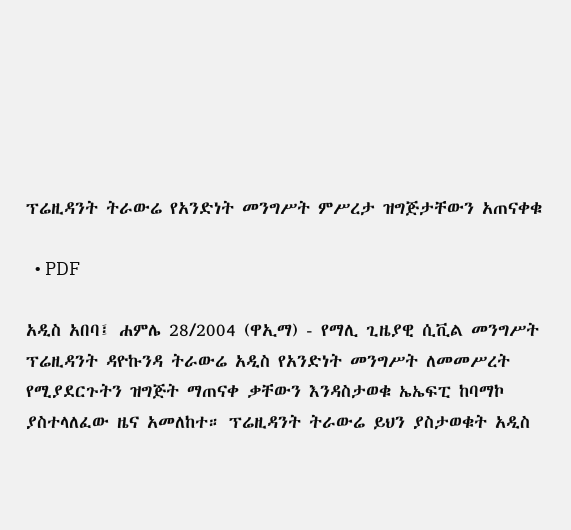ፕሬዚዳንት ትራውሬ የአንድነት መንግሥት ምሥረታ ዝግጅታቸውን አጠናቀቁ

  • PDF

አዲስ አበባ፤ ሐምሌ 28/2004 (ዋኢማ) - የማሊ ጊዜያዊ ሲቪል መንግሥት ፕሬዚዳንት ዳዮኩንዳ ትራውሬ አዲስ የአንድነት መንግሥት ለመመሥረት የሚያደርጉትን ዝግጅት ማጠናቀ ቃቸውን እንዳስታወቁ ኤኤፍፒ ከባማኮ ያስተላለፈው ዜና አመለከተ። ፕሬዚዳንት ትራውሬ ይህን ያስታወቁት አዲስ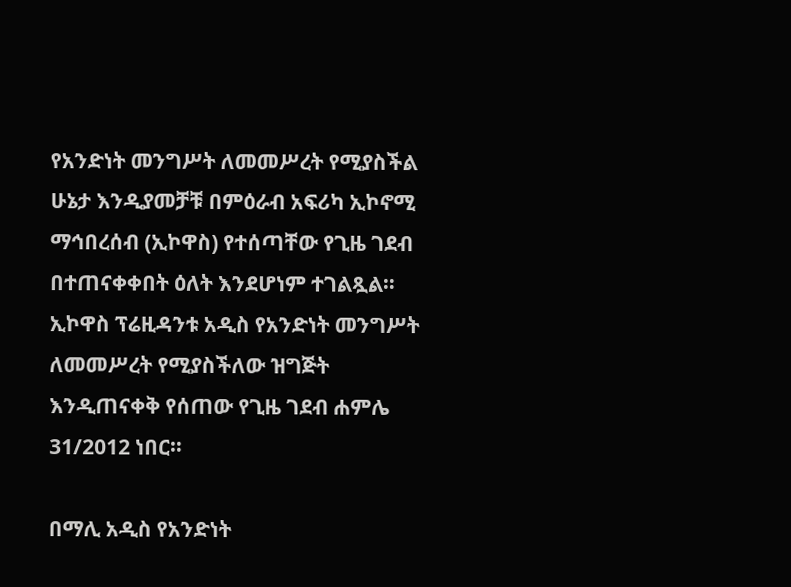የአንድነት መንግሥት ለመመሥረት የሚያስችል ሁኔታ እንዲያመቻቹ በምዕራብ አፍሪካ ኢኮኖሚ ማኅበረሰብ (ኢኮዋስ) የተሰጣቸው የጊዜ ገደብ በተጠናቀቀበት ዕለት እንደሆነም ተገልጿል። ኢኮዋስ ፕሬዚዳንቱ አዲስ የአንድነት መንግሥት ለመመሥረት የሚያስችለው ዝግጅት እንዲጠናቀቅ የሰጠው የጊዜ ገደብ ሐምሌ 31/2012 ነበር።

በማሊ አዲስ የአንድነት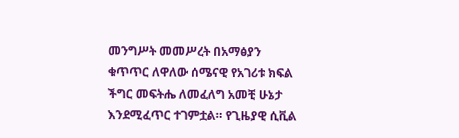መንግሥት መመሥረት በአማፅያን ቁጥጥር ለዋለው ሰሜናዊ የአገሪቱ ክፍል ችግር መፍትሔ ለመፈለግ አመቺ ሁኔታ እንደሚፈጥር ተገምቷል። የጊዜያዊ ሲቪል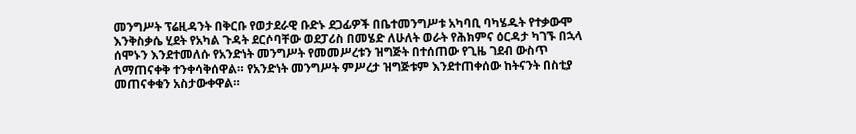መንግሥት ፕሬዚዳንት በቅርቡ የወታደራዊ ቡድኑ ደጋፊዎች በቤተመንግሥቱ አካባቢ ባካሄዱት የተቃውሞ እንቅስቃሴ ሂደት የአካል ጉዳት ደርሶባቸው ወደፓሪስ በመሄድ ለሁለት ወራት የሕክምና ዕርዳታ ካገኙ በኋላ ሰሞኑን እንደተመለሱ የአንድነት መንግሥት የመመሥረቱን ዝግጅት በተሰጠው የጊዜ ገደብ ውስጥ ለማጠናቀቅ ተንቀሳቅሰዋል። የአንድነት መንግሥት ምሥረታ ዝግጅቱም እንደተጠቀሰው ከትናንት በስቲያ መጠናቀቁን አስታውቀዋል።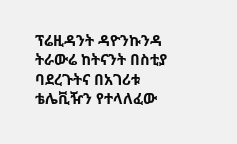ፕሬዚዳንት ዳዮንኩንዳ ትራውሬ ከትናንት በስቲያ ባደረጉትና በአገሪቱ ቴሌቪዥን የተላለፈው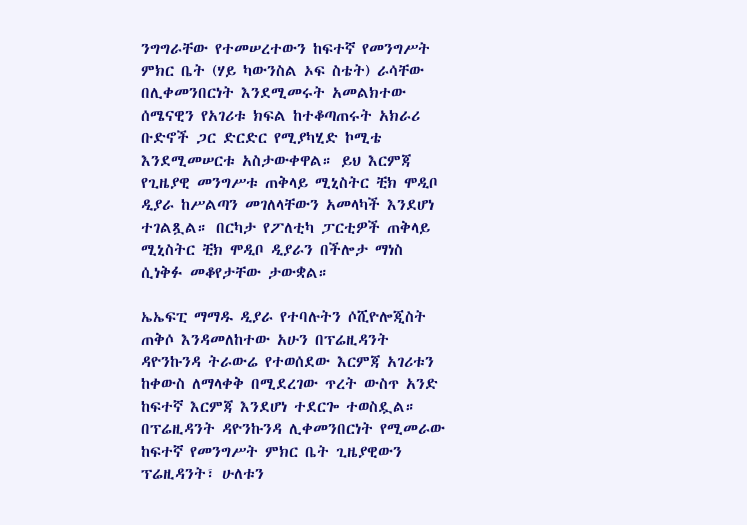ንግግራቸው የተመሠረተውን ከፍተኛ የመንግሥት ምክር ቤት (ሃይ ካውንስል ኦፍ ስቴት) ራሳቸው በሊቀመንበርነት እንደሚመሩት አመልክተው ሰሜናዊን የአገሪቱ ክፍል ከተቆጣጠሩት አክራሪ ቡድኖች ጋር ድርድር የሚያካሂድ ኮሚቴ እንደሚመሠርቱ አስታውቀዋል። ይህ እርምጃ የጊዜያዊ መንግሥቱ ጠቅላይ ሚኒስትር ቺክ ሞዲቦ ዲያራ ከሥልጣን መገለላቸውን አመላካች እንደሆነ ተገልጿል። በርካታ የፖለቲካ ፓርቲዎች ጠቅላይ ሚኒስትር ቺክ ሞዲቦ ዲያራን በችሎታ ማነስ ሲነቅፉ መቆየታቸው ታውቋል።

ኤኤፍፒ ማማዱ ዲያራ የተባሉትን ሶሺዮሎጂስት ጠቅሶ እንዳመለከተው አሁን በፕሬዚዳንት ዳዮንኩንዳ ትራውሬ የተወሰደው እርምጃ አገሪቱን ከቀውስ ለማላቀቅ በሚደረገው ጥረት ውስጥ አንድ ከፍተኛ እርምጃ እንደሆነ ተደርጐ ተወስዷል።
በፕሬዚዳንት ዳዮንኩንዳ ሊቀመንበርነት የሚመራው ከፍተኛ የመንግሥት ምክር ቤት ጊዜያዊውን ፕሬዚዳንት፣ ሁለቱን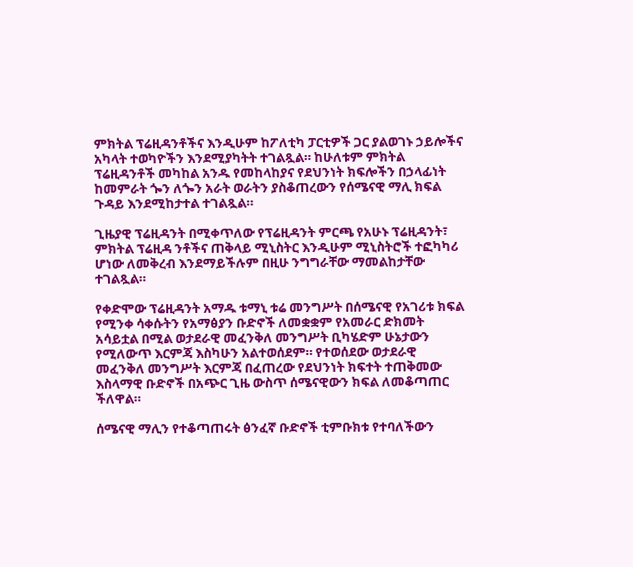ምክትል ፕሬዚዳንቶችና እንዲሁም ከፖለቲካ ፓርቲዎች ጋር ያልወገኑ ኃይሎችና አካላት ተወካዮችን እንደሚያካትት ተገልጿል። ከሁለቱም ምክትል ፕሬዚዳንቶች መካከል አንዱ የመከላከያና የደህንነት ክፍሎችን በኃላፊነት ከመምራት ጐን ለጐን አራት ወራትን ያስቆጠረውን የሰሜናዊ ማሊ ክፍል ጉዳይ እንደሚከታተል ተገልጿል።

ጊዜያዊ ፕሬዚዳንት በሚቀጥለው የፕሬዚዳንት ምርጫ የአሁኑ ፕሬዚዳንት፣ ምክትል ፕሬዚዳ ንቶችና ጠቅላይ ሚኒስትር እንዲሁም ሚኒስትሮች ተፎካካሪ ሆነው ለመቅረብ እንደማይችሉም በዚሁ ንግግራቸው ማመልከታቸው ተገልጿል።

የቀድሞው ፕሬዚዳንት አማዱ ቱማኒ ቱሬ መንግሥት በሰሜናዊ የአገሪቱ ክፍል የሚንቀ ሳቀሱትን የአማፅያን ቡድኖች ለመቋቋም የአመራር ድክመት አሳይቷል በሚል ወታደራዊ መፈንቅለ መንግሥት ቢካሄድም ሁኔታውን የሚለውጥ እርምጃ እስካሁን አልተወሰደም። የተወሰደው ወታደራዊ መፈንቅለ መንግሥት እርምጃ በፈጠረው የደህንነት ክፍተት ተጠቅመው እስላማዊ ቡድኖች በአጭር ጊዜ ውስጥ ሰሜናዊውን ክፍል ለመቆጣጠር ችለዋል።

ሰሜናዊ ማሊን የተቆጣጠሩት ፅንፈኛ ቡድኖች ቲምቡክቱ የተባለችውን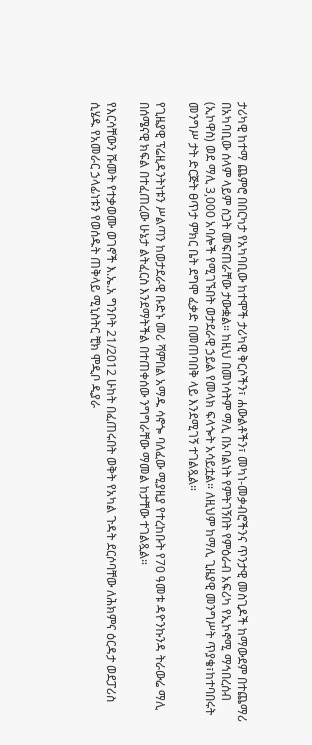ታሪካዊ ከተማ ጨምሮ በበርካታ የአካባቢው ከተሞች ታሪካዊ ቅርሶችን፣ ሐውልቶችን፣ መካነ-መቃብሮችንና ጥንታዊ መስጊዶች ከማውደም በተጨማሪ በአካባቢው ሰላም ላይም ስጋት መፍጠራቸው ታውቋል። ከዚህ በመነሳትም ማሊ በአባልነት የምትገኝበት የምዕራብ አፍሪካ የኢኮኖሚ ማኅበረሰብ (ኢኮዋስ) ወደ ማሊ 3,000 አባሎች የሚገኙበት ወታደራዊ ኃይል የመላክ ፍላጐት አሳይቷል። ለዚህም ከማሊ ጊዜያዊ መንግሥት ጥያቄ፣ከተባበሩት መንግሥ ታት ድርጅት ፀጥታ ምክር ቤት ደግሞ ፈቃድ በመጠባበቅ ላይ እንደሚገኝ ተገልጿል።

የጊዜያዊ ፕሬዚዳንትነቱን ሥልጣን ከወታደራዊ ቡድኑ መሪ ሻምበል አማዱ ሳኖጐ ባለፈው ሚያዚያ የተረከቡት የ70 ዓመቱ ዳዮንኩንዳ ትራውሬ ማሊ በሰሜናዊ ክፍል በተፈጠረው ሁኔታ ልትፈርስ እንደማትችል በተጠቀሰው ንግግራቸው ማመል ከታቸው ተገልጿል።

የእርሳቸውን ሹመት የተቃወሙ ወገኖች እ.ኤ.አ ግንቦት 21/2012 ሁከት በፈጠሩበት ወቅት የአካል ጉዳት ደርሶባቸው ለሕክምና ዕርዳታ ወደፓሪስ ሲሄዱ የአመራር ኃላፊነቱን የወሰዱት ጠቅላይ ሚኒስትር ቺክ ሞዲቦ ዲያራ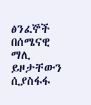ፅንፈኞች በሰሜናዊ ማሊ ይዞታቸውን ሲያስፋፋ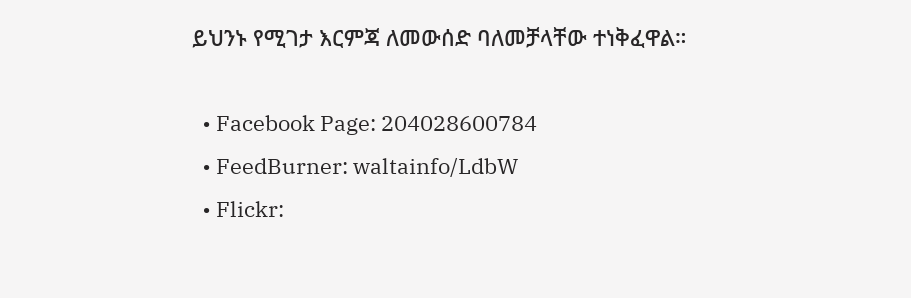ይህንኑ የሚገታ እርምጃ ለመውሰድ ባለመቻላቸው ተነቅፈዋል።

  • Facebook Page: 204028600784
  • FeedBurner: waltainfo/LdbW
  • Flickr: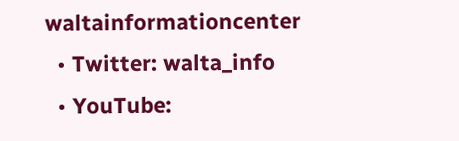waltainformationcenter
  • Twitter: walta_info
  • YouTube: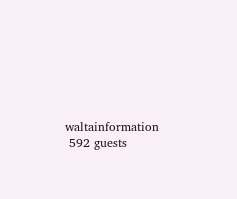waltainformation
 592 guests